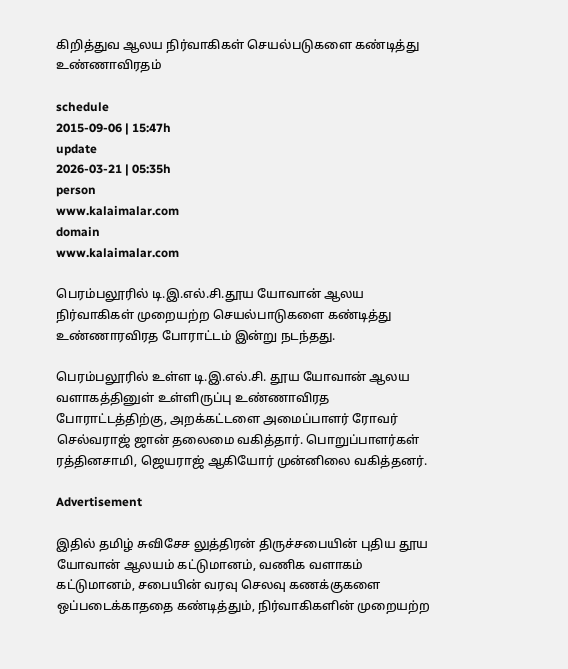கிறித்துவ ஆலய நிர்வாகிகள் செயல்படுகளை கண்டித்து உண்ணாவிரதம்

schedule
2015-09-06 | 15:47h
update
2026-03-21 | 05:35h
person
www.kalaimalar.com
domain
www.kalaimalar.com

பெரம்பலூரில் டி.இ.எல்.சி.தூய யோவான் ஆலய நிர்வாகிகள் முறையற்ற செயல்பாடுகளை கண்டித்து உண்ணாரவிரத போராட்டம் இன்று நடந்தது.

பெரம்பலூரில் உள்ள டி.இ.எல்.சி. தூய யோவான் ஆலய வளாகத்தினுள் உள்ளிருப்பு உண்ணாவிரத போராட்டத்திற்கு, அறக்கட்டளை அமைப்பாளர் ரோவர் செல்வராஜ் ஜான் தலைமை வகித்தார். பொறுப்பாளர்கள் ரத்தினசாமி, ஜெயராஜ் ஆகியோர் முன்னிலை வகித்தனர்.

Advertisement

இதில் தமிழ் சுவிசேச லுத்திரன் திருச்சபையின் புதிய தூய யோவான் ஆலயம் கட்டுமானம், வணிக வளாகம் கட்டுமானம், சபையின் வரவு செலவு கணக்குகளை ஒப்படைக்காததை கண்டித்தும், நிர்வாகிகளின் முறையற்ற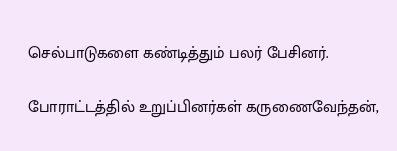செல்பாடுகளை கண்டித்தும் பலர் பேசினர்.

போராட்டத்தில் உறுப்பினர்கள் கருணைவேந்தன்,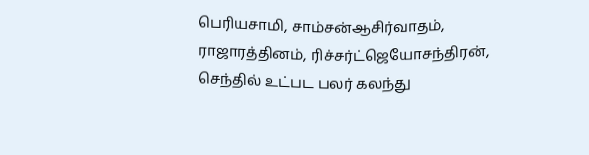பெரியசாமி, சாம்சன்ஆசிர்வாதம், ராஜாரத்தினம், ரிச்சர்ட்ஜெயோசந்திரன், செந்தில் உட்பட பலர் கலந்து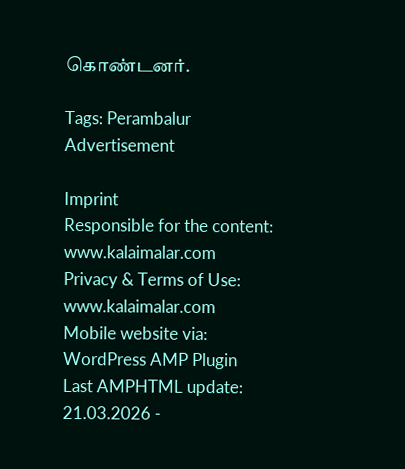கொண்டனர்.

Tags: Perambalur
Advertisement

Imprint
Responsible for the content:
www.kalaimalar.com
Privacy & Terms of Use:
www.kalaimalar.com
Mobile website via:
WordPress AMP Plugin
Last AMPHTML update:
21.03.2026 -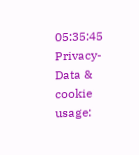05:35:45
Privacy-Data & cookie usage: